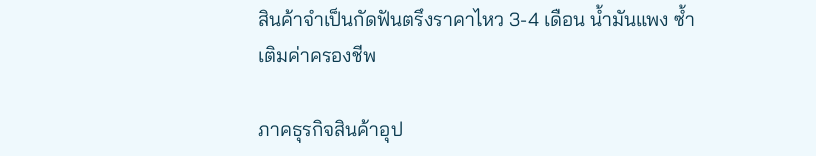สินค้าจำเป็นกัดฟันตรึงราคาไหว 3-4 เดือน น้ำมันแพง ซ้ำเติมค่าครองชีพ

ภาคธุรกิจสินค้าอุป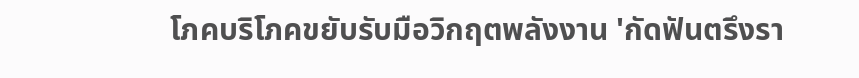โภคบริโภคขยับรับมือวิกฤตพลังงาน 'กัดฟันตรึงรา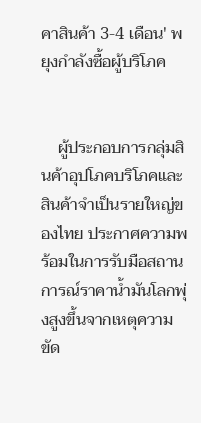คาสินค้า 3-4 เดือน' พยุงกำลังซื้อผู้บริโภค


    ผู้ประกอบการกลุ่มสินค้าอุปโภคบริโภคและสินค้าจำเป็นรายใหญ่ของไทย ประกาศความพร้อมในการรับมือสถานการณ์ราคาน้ำมันโลกพุ่งสูงขึ้นจากเหตุความขัด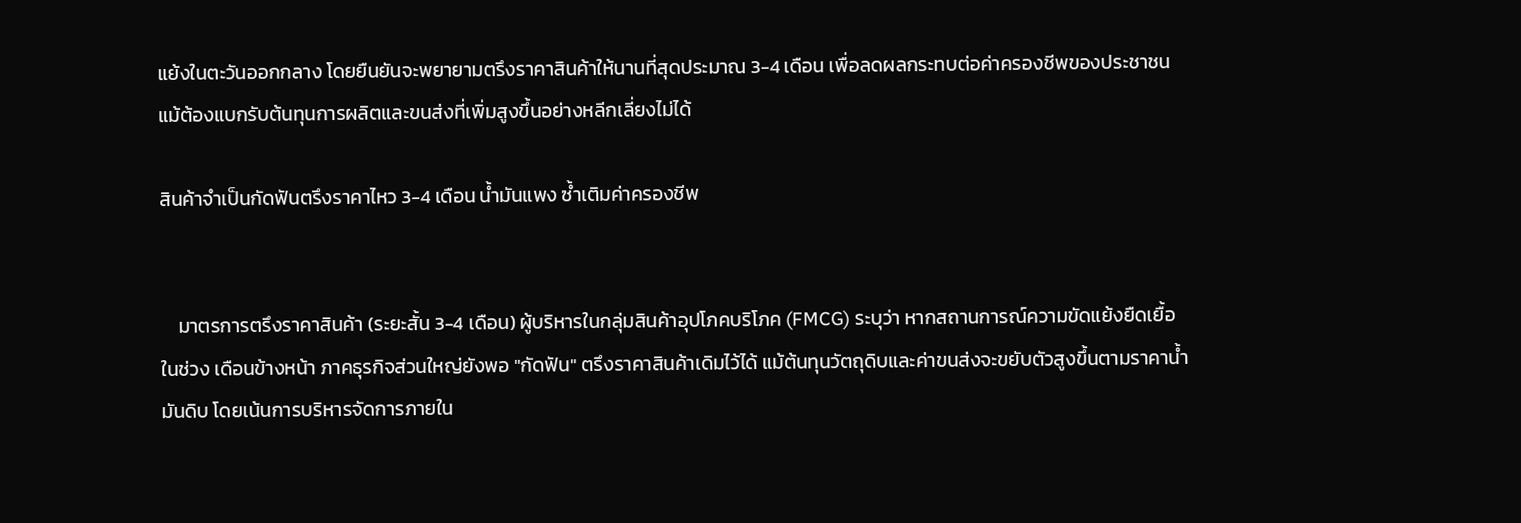แย้งในตะวันออกกลาง โดยยืนยันจะพยายามตรึงราคาสินค้าให้นานที่สุดประมาณ 3-4 เดือน เพื่อลดผลกระทบต่อค่าครองชีพของประชาชน แม้ต้องแบกรับต้นทุนการผลิตและขนส่งที่เพิ่มสูงขึ้นอย่างหลีกเลี่ยงไม่ได้

สินค้าจำเป็นกัดฟันตรึงราคาไหว 3-4 เดือน น้ำมันแพง ซ้ำเติมค่าครองชีพ


    มาตรการตรึงราคาสินค้า (ระยะสั้น 3-4 เดือน) ผู้บริหารในกลุ่มสินค้าอุปโภคบริโภค (FMCG) ระบุว่า หากสถานการณ์ความขัดแย้งยืดเยื้อในช่วง เดือนข้างหน้า ภาคธุรกิจส่วนใหญ่ยังพอ "กัดฟัน" ตรึงราคาสินค้าเดิมไว้ได้ แม้ต้นทุนวัตถุดิบและค่าขนส่งจะขยับตัวสูงขึ้นตามราคาน้ำมันดิบ โดยเน้นการบริหารจัดการภายใน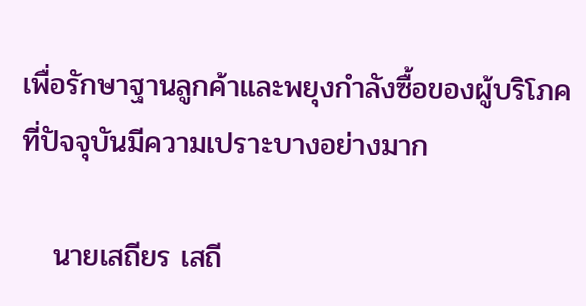เพื่อรักษาฐานลูกค้าและพยุงกำลังซื้อของผู้บริโภคที่ปัจจุบันมีความเปราะบางอย่างมาก

   นายเสถียร เสถี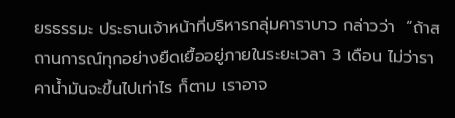ยรธรรมะ ประธานเจ้าหน้าที่บริหารกลุ่มคาราบาว กล่าวว่า  “ถ้าสถานการณ์ทุกอย่างยืดเยื้ออยู่ภายในระยะเวลา 3 เดือน ไม่ว่าราคาน้ำมันจะขึ้นไปเท่าไร ก็ตาม เราอาจ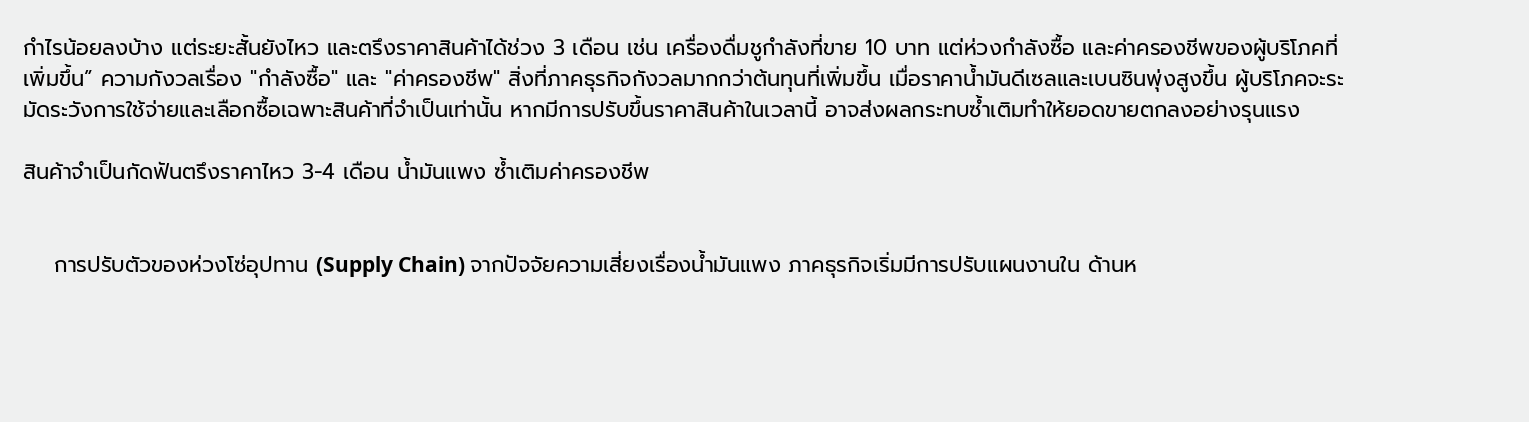กำไรน้อยลงบ้าง แต่ระยะสั้นยังไหว และตรึงราคาสินค้าได้ช่วง 3 เดือน เช่น เครื่องดื่มชูกำลังที่ขาย 10 บาท แต่ห่วงกำลังซื้อ และค่าครองชีพของผู้บริโภคที่เพิ่มขึ้น” ความกังวลเรื่อง "กำลังซื้อ" และ "ค่าครองชีพ" สิ่งที่ภาคธุรกิจกังวลมากกว่าต้นทุนที่เพิ่มขึ้น เมื่อราคาน้ำมันดีเซลและเบนซินพุ่งสูงขึ้น ผู้บริโภคจะระมัดระวังการใช้จ่ายและเลือกซื้อเฉพาะสินค้าที่จำเป็นเท่านั้น หากมีการปรับขึ้นราคาสินค้าในเวลานี้ อาจส่งผลกระทบซ้ำเติมทำให้ยอดขายตกลงอย่างรุนแรง

สินค้าจำเป็นกัดฟันตรึงราคาไหว 3-4 เดือน น้ำมันแพง ซ้ำเติมค่าครองชีพ


    การปรับตัวของห่วงโซ่อุปทาน (Supply Chain) จากปัจจัยความเสี่ยงเรื่องน้ำมันแพง ภาคธุรกิจเริ่มมีการปรับแผนงานใน ด้านห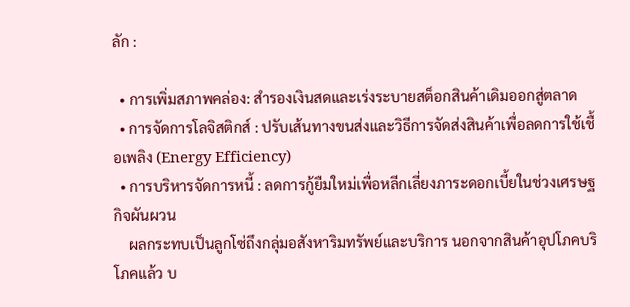ลัก :

  • การเพิ่มสภาพคล่อง: สำรองเงินสดและเร่งระบายสต็อกสินค้าเดิมออกสู่ตลาด
  • การจัดการโลจิสติกส์ : ปรับเส้นทางขนส่งและวิธีการจัดส่งสินค้าเพื่อลดการใช้เชื้อเพลิง (Energy Efficiency)
  • การบริหารจัดการหนี้ : ลดการกู้ยืมใหม่เพื่อหลีกเลี่ยงภาระดอกเบี้ยในช่วงเศรษฐกิจผันผวน
    ผลกระทบเป็นลูกโซ่ถึงกลุ่มอสังหาริมทรัพย์และบริการ นอกจากสินค้าอุปโภคบริโภคแล้ว บ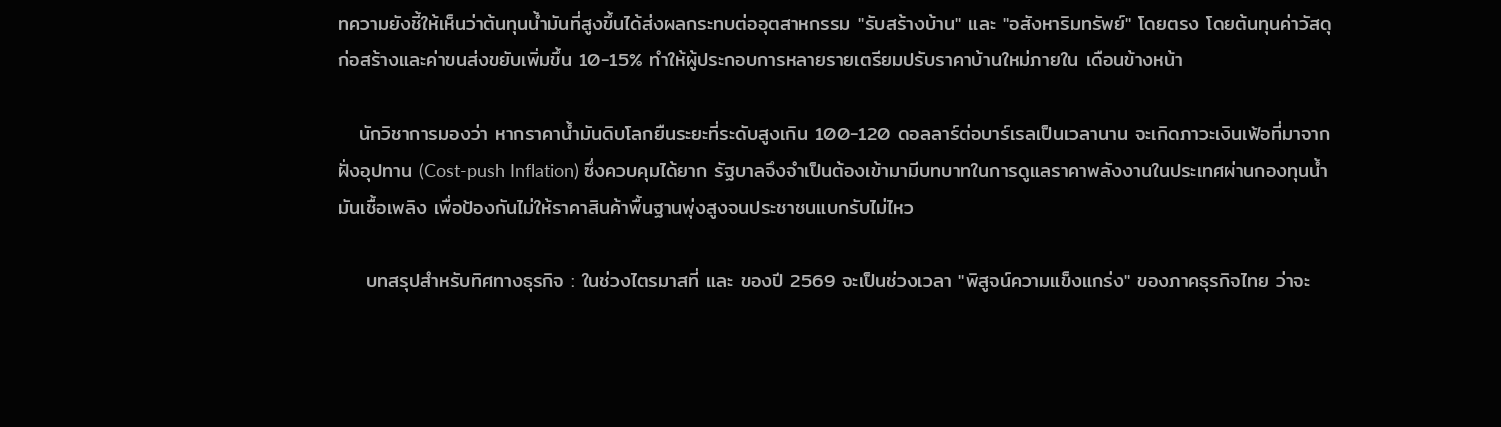ทความยังชี้ให้เห็นว่าต้นทุนน้ำมันที่สูงขึ้นได้ส่งผลกระทบต่ออุตสาหกรรม "รับสร้างบ้าน" และ "อสังหาริมทรัพย์" โดยตรง โดยต้นทุนค่าวัสดุก่อสร้างและค่าขนส่งขยับเพิ่มขึ้น 10-15% ทำให้ผู้ประกอบการหลายรายเตรียมปรับราคาบ้านใหม่ภายใน เดือนข้างหน้า

   นักวิชาการมองว่า หากราคาน้ำมันดิบโลกยืนระยะที่ระดับสูงเกิน 100-120 ดอลลาร์ต่อบาร์เรลเป็นเวลานาน จะเกิดภาวะเงินเฟ้อที่มาจากฝั่งอุปทาน (Cost-push Inflation) ซึ่งควบคุมได้ยาก รัฐบาลจึงจำเป็นต้องเข้ามามีบทบาทในการดูแลราคาพลังงานในประเทศผ่านกองทุนน้ำมันเชื้อเพลิง เพื่อป้องกันไม่ให้ราคาสินค้าพื้นฐานพุ่งสูงจนประชาชนแบกรับไม่ไหว

    บทสรุปสำหรับทิศทางธุรกิจ : ในช่วงไตรมาสที่ และ ของปี 2569 จะเป็นช่วงเวลา "พิสูจน์ความแข็งแกร่ง" ของภาคธุรกิจไทย ว่าจะ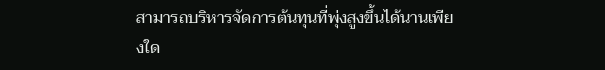สามารถบริหารจัดการต้นทุนที่พุ่งสูงขึ้นได้นานเพียงใด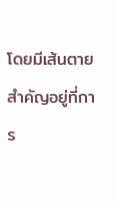โดยมีเส้นตายสำคัญอยู่ที่การ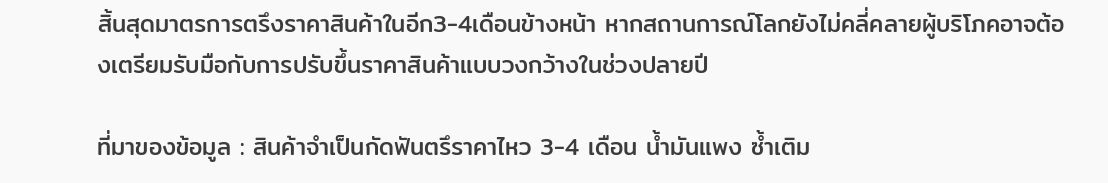สิ้นสุดมาตรการตรึงราคาสินค้าในอีก3-4เดือนข้างหน้า หากสถานการณ์โลกยังไม่คลี่คลายผู้บริโภคอาจต้องเตรียมรับมือกับการปรับขึ้นราคาสินค้าแบบวงกว้างในช่วงปลายปี

ที่มาของข้อมูล : สินค้าจำเป็นกัดฟันตรึราคาไหว 3-4 เดือน น้ำมันแพง ซ้ำเติม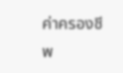ค่าครองชีพ